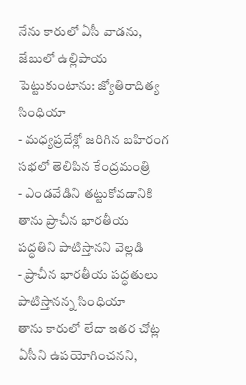నేను కారులో ఏసీ వాడను, జేబులో ఉల్లిపాయ పెట్టుకుంటాను: జ్యోతిరాదిత్య సింధియా
- మధ్యప్రదేశ్లో జరిగిన బహిరంగ సభలో తెలిపిన కేంద్రమంత్రి
- ఎండవేడిని తట్టుకోవడానికి తాను ప్రాచీన భారతీయ పద్ధతిని పాటిస్తానని వెల్లడి
- ప్రాచీన భారతీయ పద్ధతులు పాటిస్తానన్న సింధియా
తాను కారులో లేదా ఇతర చోట్ల ఏసీని ఉపయోగించనని,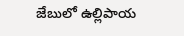జేబులో ఉల్లిపాయ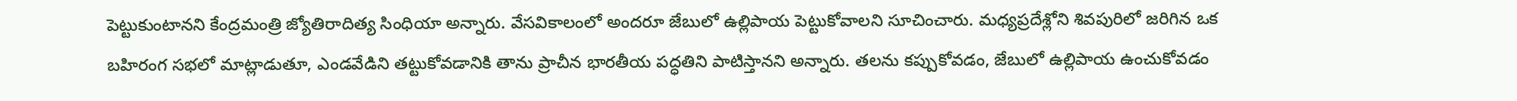పెట్టుకుంటానని కేంద్రమంత్రి జ్యోతిరాదిత్య సింధియా అన్నారు. వేసవికాలంలో అందరూ జేబులో ఉల్లిపాయ పెట్టుకోవాలని సూచించారు. మధ్యప్రదేశ్లోని శివపురిలో జరిగిన ఒక బహిరంగ సభలో మాట్లాడుతూ, ఎండవేడిని తట్టుకోవడానికి తాను ప్రాచీన భారతీయ పద్ధతిని పాటిస్తానని అన్నారు. తలను కప్పుకోవడం, జేబులో ఉల్లిపాయ ఉంచుకోవడం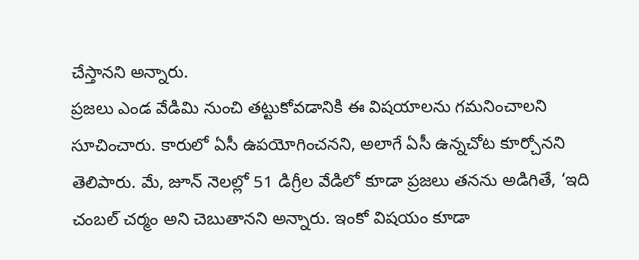చేస్తానని అన్నారు.
ప్రజలు ఎండ వేడిమి నుంచి తట్టుకోవడానికి ఈ విషయాలను గమనించాలని సూచించారు. కారులో ఏసీ ఉపయోగించనని, అలాగే ఏసీ ఉన్నచోట కూర్చోనని తెలిపారు. మే, జూన్ నెలల్లో 51 డిగ్రీల వేడిలో కూడా ప్రజలు తనను అడిగితే, ‘ఇది చంబల్ చర్మం అని చెబుతానని అన్నారు. ఇంకో విషయం కూడా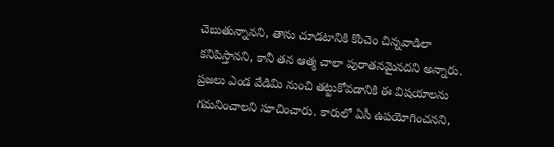చెబుతున్నానని, తాను చూడటానికి కొంచెం చిన్నవాడిలా కనిపిస్తానని, కానీ తన ఆత్మ చాలా పురాతనమైనదని అన్నారు.
ప్రజలు ఎండ వేడిమి నుంచి తట్టుకోవడానికి ఈ విషయాలను గమనించాలని సూచించారు. కారులో ఏసీ ఉపయోగించనని,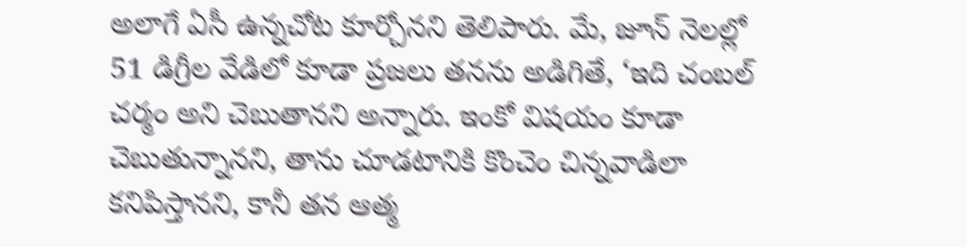అలాగే ఏసీ ఉన్నచోట కూర్చోనని తెలిపారు. మే, జూన్ నెలల్లో 51 డిగ్రీల వేడిలో కూడా ప్రజలు తనను అడిగితే, ‘ఇది చంబల్ చర్మం అని చెబుతానని అన్నారు. ఇంకో విషయం కూడా చెబుతున్నానని, తాను చూడటానికి కొంచెం చిన్నవాడిలా కనిపిస్తానని, కానీ తన ఆత్మ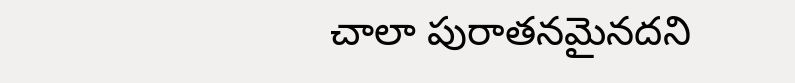చాలా పురాతనమైనదని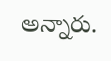అన్నారు.